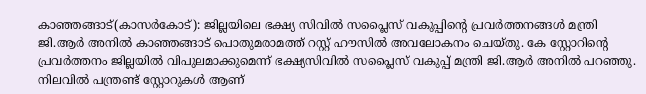കാഞ്ഞങ്ങാട്(കാസർകോട്): ജില്ലയിലെ ഭക്ഷ്യ സിവിൽ സപ്ലൈസ് വകുപ്പിന്റെ പ്രവർത്തനങ്ങൾ മന്ത്രി ജി.ആർ അനിൽ കാഞ്ഞങ്ങാട് പൊതുമരാമത്ത് റസ്റ്റ് ഹൗസിൽ അവലോകനം ചെയ്തു. കേ സ്റ്റോറിൻ്റെ പ്രവർത്തനം ജില്ലയിൽ വിപുലമാക്കുമെന്ന് ഭക്ഷ്യസിവിൽ സപ്ലൈസ് വകുപ്പ് മന്ത്രി ജി.ആർ അനിൽ പറഞ്ഞു. നിലവിൽ പന്ത്രണ്ട് സ്റ്റോറുകൾ ആണ്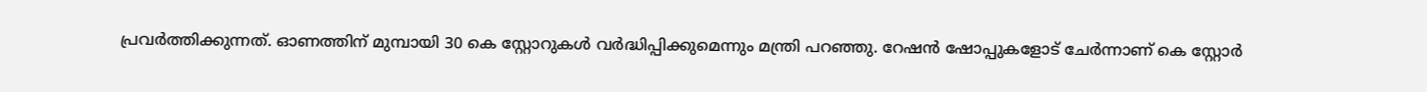പ്രവർത്തിക്കുന്നത്. ഓണത്തിന് മുമ്പായി 30 കെ സ്റ്റോറുകൾ വർദ്ധിപ്പിക്കുമെന്നും മന്ത്രി പറഞ്ഞു. റേഷൻ ഷോപ്പുകളോട് ചേർന്നാണ് കെ സ്റ്റോർ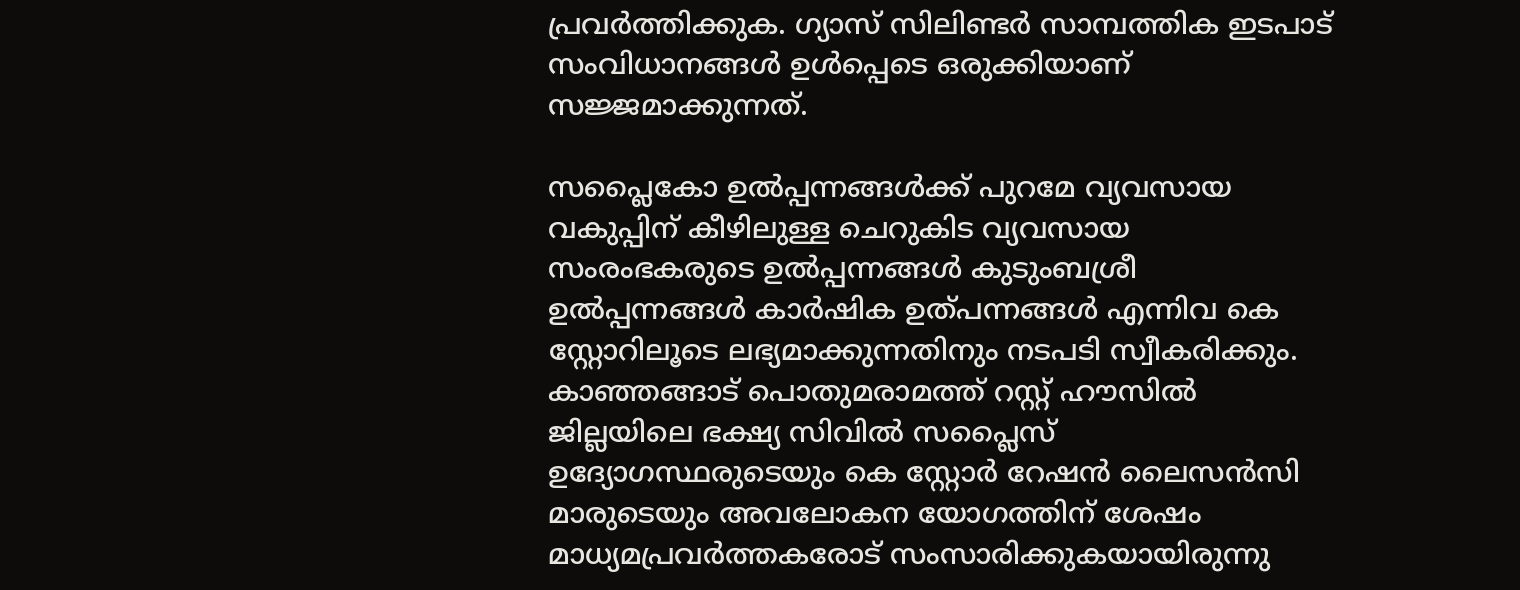പ്രവർത്തിക്കുക. ഗ്യാസ് സിലിണ്ടർ സാമ്പത്തിക ഇടപാട് സംവിധാനങ്ങൾ ഉൾപ്പെടെ ഒരുക്കിയാണ് സജ്ജമാക്കുന്നത്.

സപ്ലൈകോ ഉൽപ്പന്നങ്ങൾക്ക് പുറമേ വ്യവസായ വകുപ്പിന് കീഴിലുള്ള ചെറുകിട വ്യവസായ സംരംഭകരുടെ ഉൽപ്പന്നങ്ങൾ കുടുംബശ്രീ ഉൽപ്പന്നങ്ങൾ കാർഷിക ഉത്പന്നങ്ങൾ എന്നിവ കെ സ്റ്റോറിലൂടെ ലഭ്യമാക്കുന്നതിനും നടപടി സ്വീകരിക്കും. കാഞ്ഞങ്ങാട് പൊതുമരാമത്ത് റസ്റ്റ് ഹൗസിൽ ജില്ലയിലെ ഭക്ഷ്യ സിവിൽ സപ്ലൈസ് ഉദ്യോഗസ്ഥരുടെയും കെ സ്റ്റോർ റേഷൻ ലൈസൻസി മാരുടെയും അവലോകന യോഗത്തിന് ശേഷം മാധ്യമപ്രവർത്തകരോട് സംസാരിക്കുകയായിരുന്നു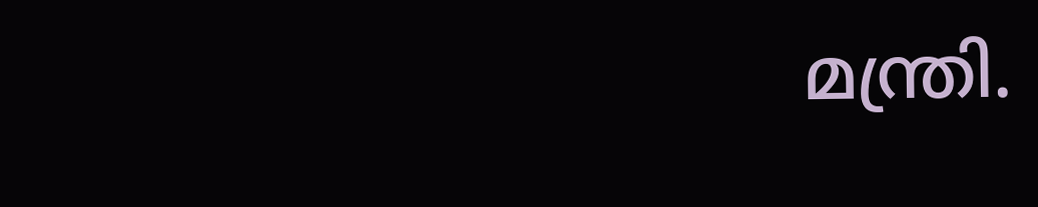മന്ത്രി.